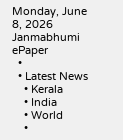Monday, June 8, 2026
Janmabhumi
ePaper
  •
  • Latest News
    • Kerala
    • India
    • World
    •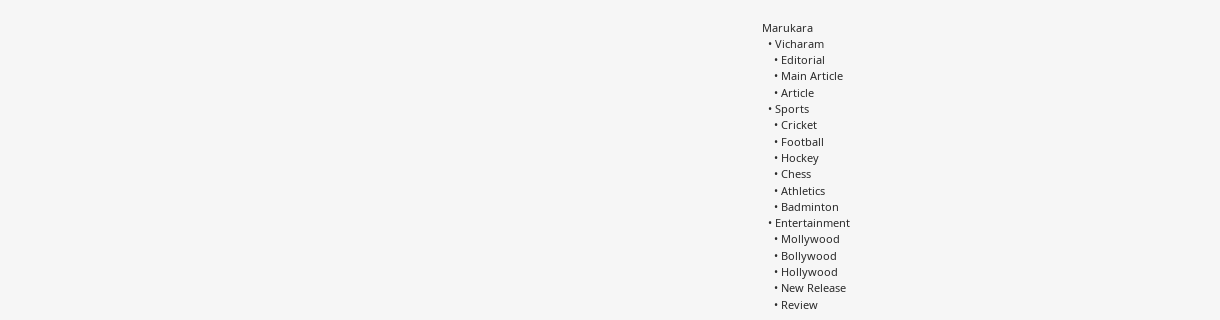Marukara
  • Vicharam
    • Editorial
    • Main Article
    • Article
  • Sports
    • Cricket
    • Football
    • Hockey
    • Chess
    • Athletics
    • Badminton
  • Entertainment
    • Mollywood
    • Bollywood
    • Hollywood
    • New Release
    • Review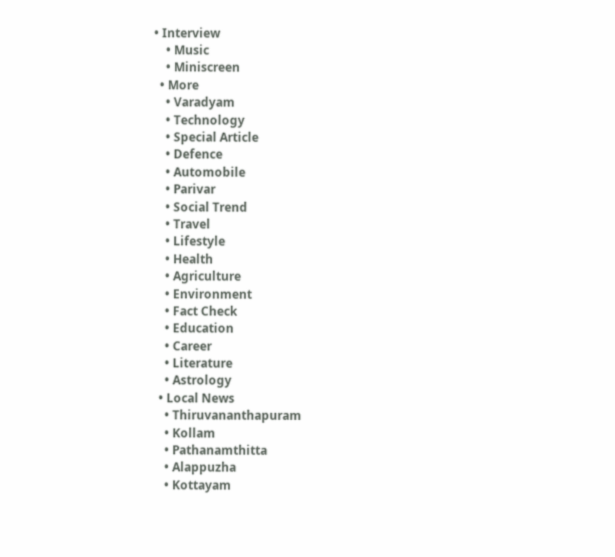• Interview
    • Music
    • Miniscreen
  • More
    • Varadyam
    • Technology
    • Special Article
    • Defence
    • Automobile
    • Parivar
    • Social Trend
    • Travel
    • Lifestyle
    • Health
    • Agriculture
    • Environment
    • Fact Check
    • Education
    • Career
    • Literature
    • Astrology
  • Local News
    • Thiruvananthapuram
    • Kollam
    • Pathanamthitta
    • Alappuzha
    • Kottayam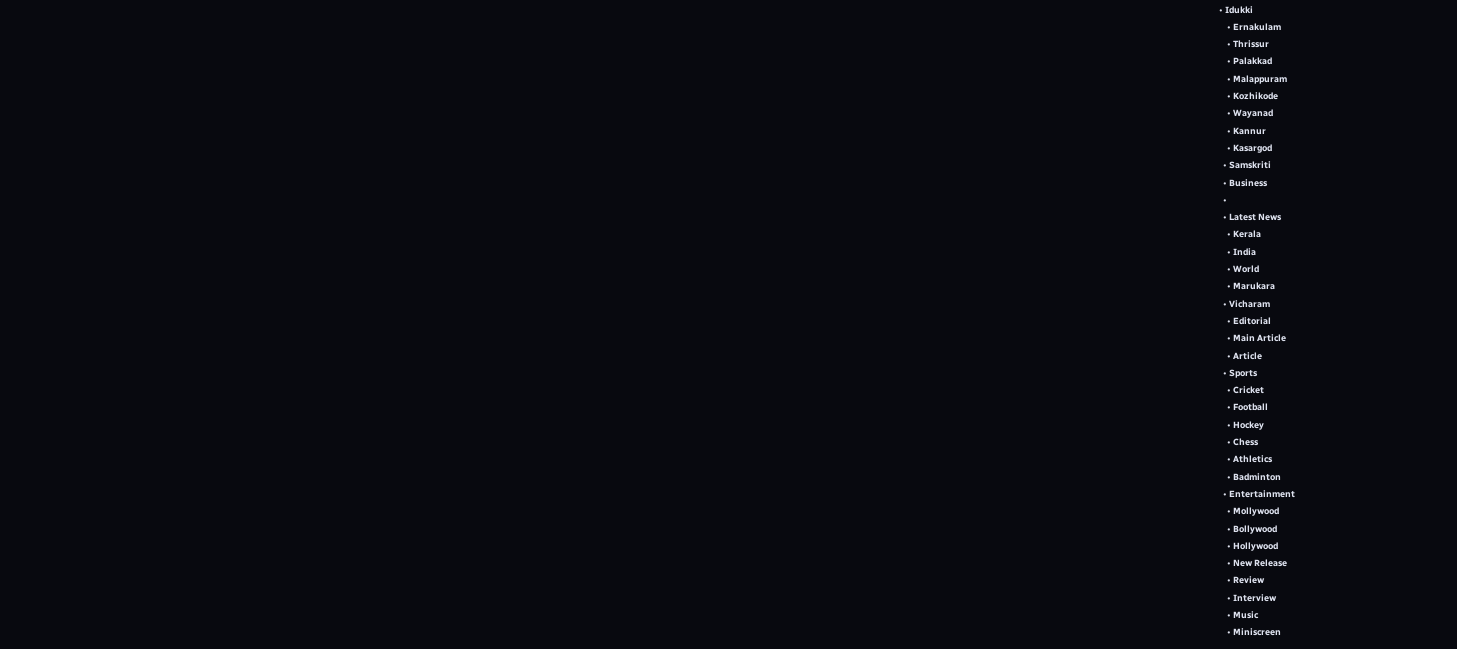• Idukki
    • Ernakulam
    • Thrissur
    • Palakkad
    • Malappuram
    • Kozhikode
    • Wayanad
    • Kannur
    • Kasargod
  • Samskriti
  • Business
  •
  • Latest News
    • Kerala
    • India
    • World
    • Marukara
  • Vicharam
    • Editorial
    • Main Article
    • Article
  • Sports
    • Cricket
    • Football
    • Hockey
    • Chess
    • Athletics
    • Badminton
  • Entertainment
    • Mollywood
    • Bollywood
    • Hollywood
    • New Release
    • Review
    • Interview
    • Music
    • Miniscreen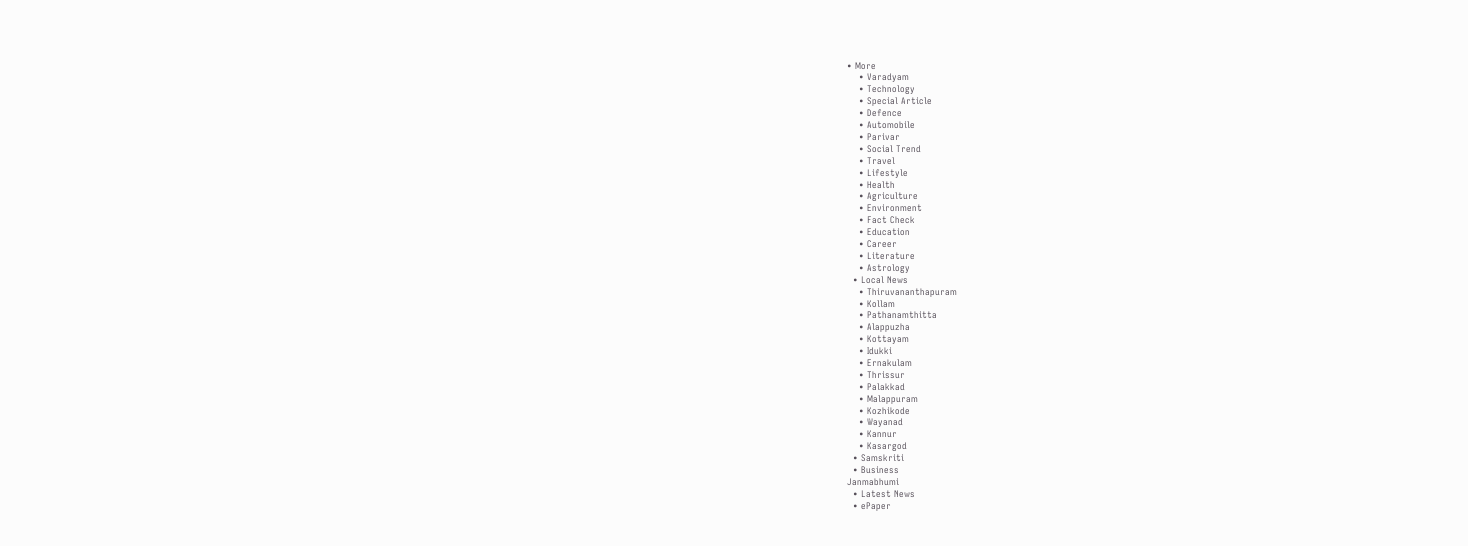• More
    • Varadyam
    • Technology
    • Special Article
    • Defence
    • Automobile
    • Parivar
    • Social Trend
    • Travel
    • Lifestyle
    • Health
    • Agriculture
    • Environment
    • Fact Check
    • Education
    • Career
    • Literature
    • Astrology
  • Local News
    • Thiruvananthapuram
    • Kollam
    • Pathanamthitta
    • Alappuzha
    • Kottayam
    • Idukki
    • Ernakulam
    • Thrissur
    • Palakkad
    • Malappuram
    • Kozhikode
    • Wayanad
    • Kannur
    • Kasargod
  • Samskriti
  • Business
Janmabhumi
  • Latest News
  • ePaper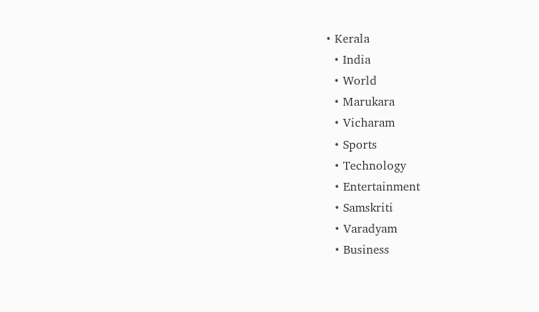• Kerala
  • India
  • World
  • Marukara
  • Vicharam
  • Sports
  • Technology
  • Entertainment
  • Samskriti
  • Varadyam
  • Business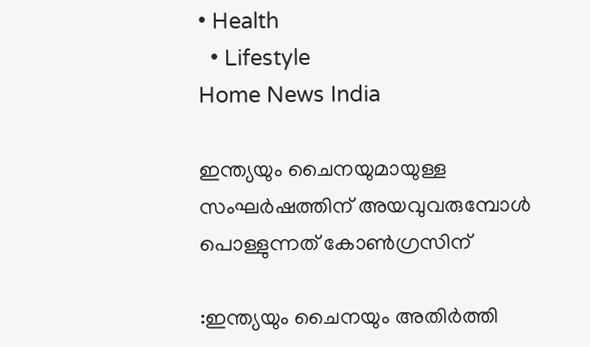• Health
  • Lifestyle
Home News India

ഇന്ത്യയും ചൈനയുമായുള്ള സംഘര്‍ഷത്തിന് അയവുവരുമ്പോള്‍ പൊള്ളുന്നത് കോണ്‍ഗ്രസിന്

:ഇന്ത്യയും ചൈനയും അതിർത്തി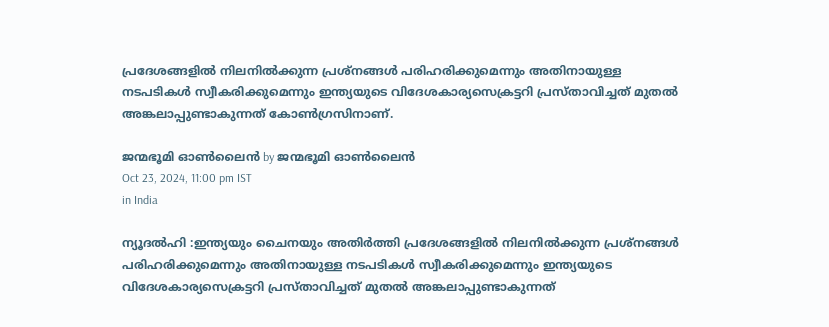പ്രദേശങ്ങളിൽ നിലനിൽക്കുന്ന പ്രശ്നങ്ങൾ പരിഹരിക്കുമെന്നും അതിനായുള്ള നടപടികൾ സ്വീകരിക്കുമെന്നും ഇന്ത്യയുടെ വിദേശകാര്യസെക്രട്ടറി പ്രസ്താവിച്ചത് മുതല്‍ അങ്കലാപ്പുണ്ടാകുന്നത് കോണ്‍ഗ്രസിനാണ്.

ജന്മഭൂമി ഓണ്‍ലൈന്‍ by ജന്മഭൂമി ഓണ്‍ലൈന്‍
Oct 23, 2024, 11:00 pm IST
in India

ന്യൂദല്‍ഹി :ഇന്ത്യയും ചൈനയും അതിർത്തി പ്രദേശങ്ങളിൽ നിലനിൽക്കുന്ന പ്രശ്നങ്ങൾ പരിഹരിക്കുമെന്നും അതിനായുള്ള നടപടികൾ സ്വീകരിക്കുമെന്നും ഇന്ത്യയുടെ വിദേശകാര്യസെക്രട്ടറി പ്രസ്താവിച്ചത് മുതല്‍ അങ്കലാപ്പുണ്ടാകുന്നത്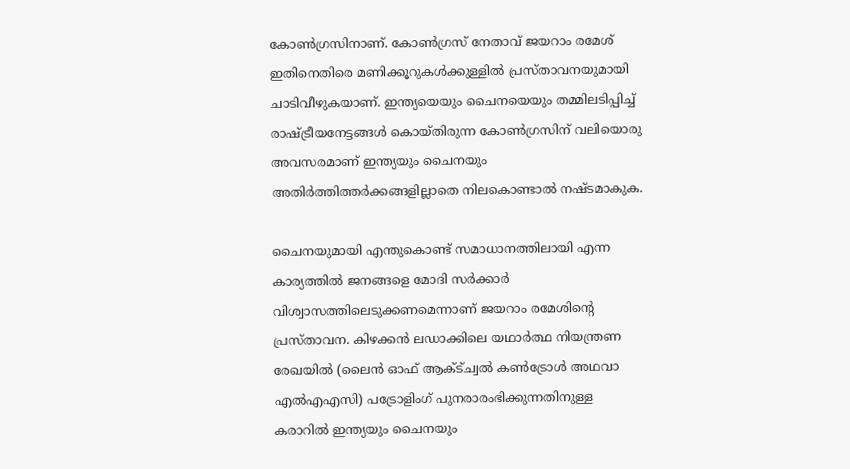കോണ്‍ഗ്രസിനാണ്. കോണ്‍ഗ്രസ് നേതാവ് ജയറാം രമേശ് ഇതിനെതിരെ മണിക്കൂറുകള്‍ക്കുള്ളില്‍ പ്രസ്താവനയുമായി ചാടിവീഴുകയാണ്. ഇന്ത്യയെയും ചൈനയെയും തമ്മിലടിപ്പിച്ച് രാഷ്‌ട്രീയനേട്ടങ്ങള്‍ കൊയ്തിരുന്ന കോണ്‍ഗ്രസിന് വലിയൊരു അവസരമാണ് ഇന്ത്യയും ചൈനയും അതിര്‍ത്തിത്തര്‍ക്കങ്ങളില്ലാതെ നിലകൊണ്ടാല്‍ നഷ്ടമാകുക.

ചൈനയുമായി എന്തുകൊണ്ട് സമാധാനത്തിലായി എന്ന കാര്യത്തില്‍ ജനങ്ങളെ മോദി സര്‍ക്കാര്‍ വിശ്വാസത്തിലെടുക്കണമെന്നാണ് ജയറാം രമേശിന്റെ പ്രസ്താവന. കിഴക്കൻ ലഡാക്കിലെ യഥാര്‍ത്ഥ നിയന്ത്രണ രേഖയില്‍ (ലൈൻ ഓഫ് ആക്ട്ച്വൽ കൺട്രോള്‍ അഥവാ എൽഎഎസി) പട്രോളിംഗ് പുനരാരംഭിക്കുന്നതിനുള്ള കരാറിൽ ഇന്ത്യയും ചൈനയും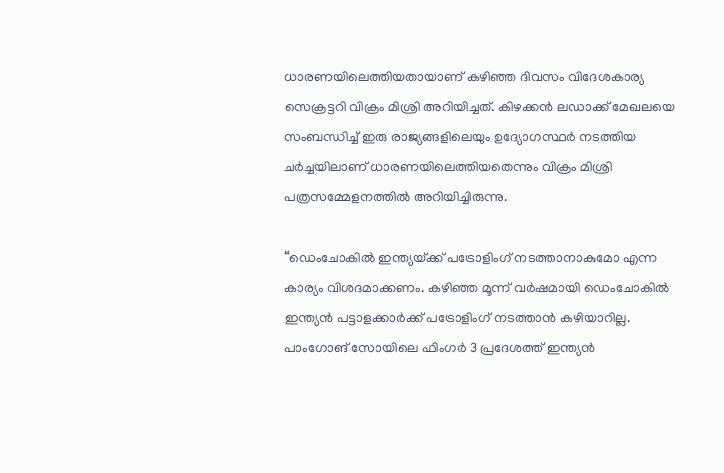ധാരണയിലെത്തിയതായാണ് കഴിഞ്ഞ ദിവസം വിദേശകാര്യ സെക്രട്ടറി വിക്രം മിശ്രി അറിയിച്ചത്. കിഴക്കൻ ലഡാക്ക് മേഖലയെ സംബന്ധിച്ച് ഇരു രാജ്യങ്ങളിലെയും ഉദ്യോഗസ്ഥർ നടത്തിയ ചർച്ചയിലാണ് ധാരണയിലെത്തിയതെന്നും വിക്രം മിശ്രി പത്രസമ്മേളനത്തിൽ അറിയിച്ചിരുന്നു.

“ഡെംചോകില്‍ ഇന്ത്യയ്‌ക്ക് പട്രോളിംഗ് നടത്താനാകുമോ എന്ന കാര്യം വിശദമാക്കണം. കഴിഞ്ഞ മൂന്ന് വര്‍ഷമായി ഡെംചോകില്‍ ഇന്ത്യന്‍ പട്ടാളക്കാര്‍ക്ക് പട്രോളിംഗ് നടത്താന്‍ കഴിയാറില്ല. പാംഗോങ് സോയിലെ ഫിംഗര്‍ 3 പ്രദേശത്ത് ഇന്ത്യന്‍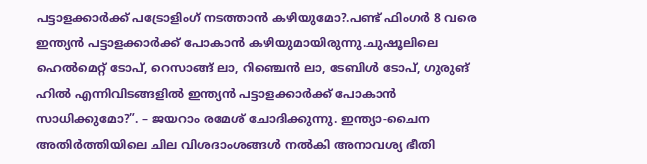പട്ടാളക്കാര്‍ക്ക് പട്രോളിംഗ് നടത്താന്‍ കഴിയുമോ?.പണ്ട് ഫിംഗര്‍ 8 വരെ ഇന്ത്യന്‍ പട്ടാളക്കാര്‍ക്ക് പോകാന്‍ കഴിയുമായിരുന്നു.ചുഷൂലിലെ ഹെല്‍മെറ്റ് ടോപ്, റെസാങ്ങ് ലാ, റിഞ്ചെന്‍ ലാ, ടേബിള്‍ ടോപ്, ഗുരുങ് ഹില്‍ എന്നിവിടങ്ങളില്‍ ഇന്ത്യന്‍ പട്ടാളക്കാര്‍ക്ക് പോകാന്‍ സാധിക്കുമോ?”. – ജയറാം രമേശ് ചോദിക്കുന്നു. ഇന്ത്യാ-ചൈന അതിര്‍ത്തിയിലെ ചില വിശദാംശങ്ങള്‍ നല്‍കി അനാവശ്യ ഭീതി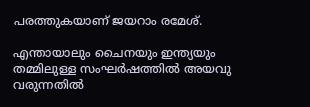പരത്തുകയാണ് ജയറാം രമേശ്.

എന്തായാലും ചൈനയും ഇന്ത്യയും തമ്മിലുള്ള സംഘര്‍ഷത്തില്‍ അയവു വരുന്നതില്‍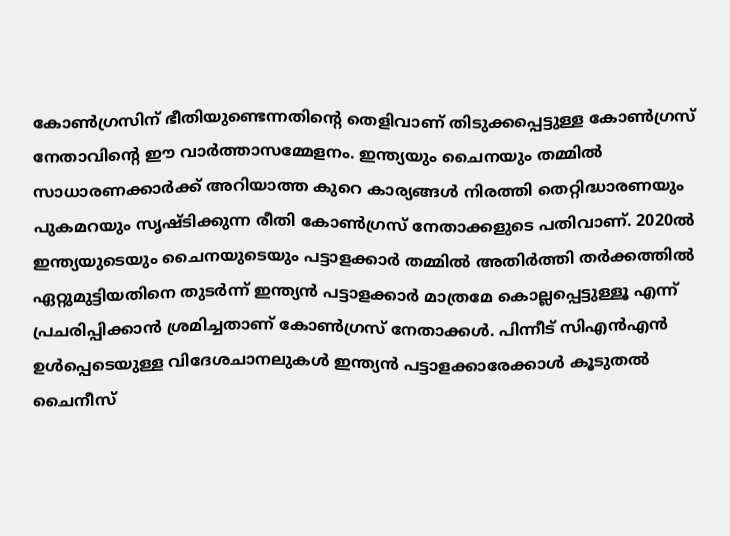കോണ്‍ഗ്രസിന് ഭീതിയുണ്ടെന്നതിന്റെ തെളിവാണ് തിടുക്കപ്പെട്ടുള്ള കോണ്‍ഗ്രസ് നേതാവിന്റെ ഈ വാര്‍ത്താസമ്മേളനം. ഇന്ത്യയും ചൈനയും തമ്മില്‍ സാധാരണക്കാര്‍ക്ക് അറിയാത്ത കുറെ കാര്യങ്ങള്‍ നിരത്തി തെറ്റിദ്ധാരണയും പുകമറയും സൃഷ്ടിക്കുന്ന രീതി കോണ്‍ഗ്രസ് നേതാക്കളുടെ പതിവാണ്. 2020ല്‍ ഇന്ത്യയുടെയും ചൈനയുടെയും പട്ടാളക്കാര്‍ തമ്മില്‍ അതിര്‍ത്തി തര്‍ക്കത്തില്‍ ഏറ്റുമുട്ടിയതിനെ തുടര്‍ന്ന് ഇന്ത്യന്‍ പട്ടാളക്കാര്‍ മാത്രമേ കൊല്ലപ്പെട്ടുള്ളൂ എന്ന് പ്രചരിപ്പിക്കാന്‍ ശ്രമിച്ചതാണ് കോണ്‍ഗ്രസ് നേതാക്കള്‍. പിന്നീട് സിഎന്‍എന്‍ ഉള്‍പ്പെടെയുള്ള വിദേശചാനലുകള്‍ ഇന്ത്യന്‍ പട്ടാളക്കാരേക്കാള്‍ കൂടുതല്‍ ചൈനീസ്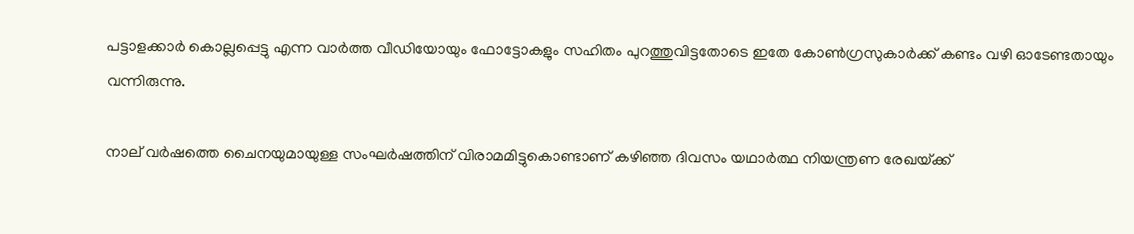പട്ടാളക്കാര്‍ കൊല്ലപ്പെട്ടു എന്ന വാര്‍ത്ത വീഡിയോയും ഫോട്ടോകളും സഹിതം പുറത്തുവിട്ടതോടെ ഇതേ കോണ്‍ഗ്രസുകാര്‍ക്ക് കണ്ടം വഴി ഓടേണ്ടതായും വന്നിരുന്നു.

നാല് വര്‍ഷത്തെ ചൈനയുമായുള്ള സംഘര്‍ഷത്തിന് വിരാമമിട്ടുകൊണ്ടാണ് കഴിഞ്ഞ ദിവസം യഥാര്‍ത്ഥ നിയന്ത്രണ രേഖയ്‌ക്ക്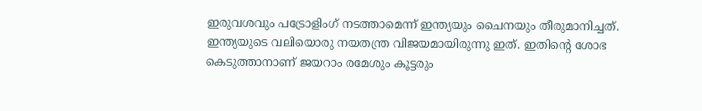ഇരുവശവും പട്രോളിംഗ് നടത്താമെന്ന് ഇന്ത്യയും ചൈനയും തീരുമാനിച്ചത്. ഇന്ത്യയുടെ വലിയൊരു നയതന്ത്ര വിജയമായിരുന്നു ഇത്. ഇതിന്റെ ശോഭ കെടുത്താനാണ് ജയറാം രമേശും കൂട്ടരും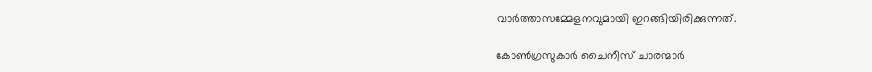വാര്‍ത്താസമ്മേളനവുമായി ഇറങ്ങിയിരിക്കുന്നത്.

കോണ്‍ഗ്രസുകാര്‍ ചൈനീസ് ചാരന്മാര്‍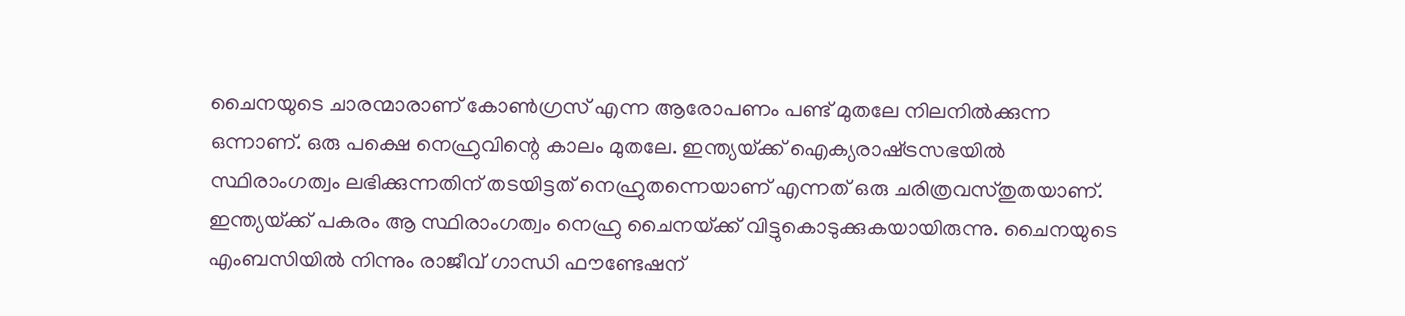ചൈനയുടെ ചാരന്മാരാണ് കോണ്‍ഗ്രസ് എന്ന ആരോപണം പണ്ട് മുതലേ നിലനില്‍ക്കുന്ന ഒന്നാണ്. ഒരു പക്ഷെ നെഹ്രുവിന്റെ കാലം മുതലേ. ഇന്ത്യയ്‌ക്ക് ഐക്യരാഷ്‌ട്രസഭയില്‍ സ്ഥിരാംഗത്വം ലഭിക്കുന്നതിന് തടയിട്ടത് നെഹ്രുതന്നെയാണ് എന്നത് ഒരു ചരിത്രവസ്തുതയാണ്. ഇന്ത്യയ്‌ക്ക് പകരം ആ സ്ഥിരാംഗത്വം നെഹ്രു ചൈനയ്‌ക്ക് വിട്ടുകൊടുക്കുകയായിരുന്നു. ചൈനയുടെ എംബസിയില്‍ നിന്നും രാജീവ് ഗാന്ധി ഫൗണ്ടേഷന്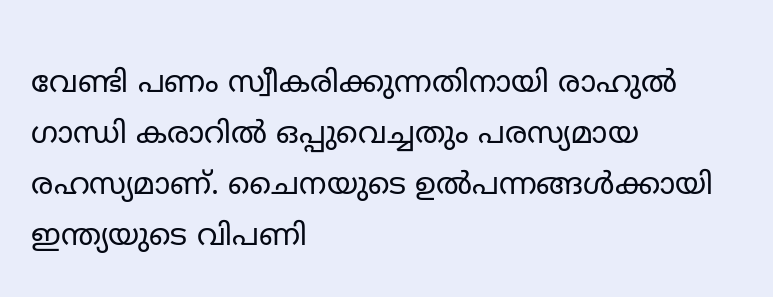വേണ്ടി പണം സ്വീകരിക്കുന്നതിനായി രാഹുല്‍ ഗാന്ധി കരാറില്‍ ഒപ്പുവെച്ചതും പരസ്യമായ രഹസ്യമാണ്. ചൈനയുടെ ഉല്‍പന്നങ്ങള്‍ക്കായി ഇന്ത്യയുടെ വിപണി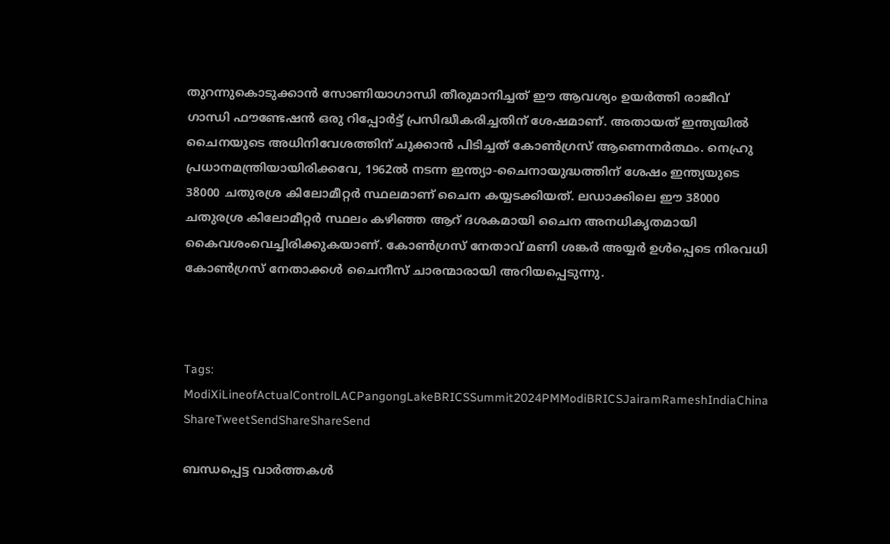തുറന്നുകൊടുക്കാന്‍ സോണിയാഗാന്ധി തീരുമാനിച്ചത് ഈ ആവശ്യം ഉയര്‍ത്തി രാജീവ് ഗാന്ധി ഫൗണ്ടേഷന്‍ ഒരു റിപ്പോര്‍ട്ട് പ്രസിദ്ധീകരിച്ചതിന് ശേഷമാണ്. അതായത് ഇന്ത്യയില്‍ ചൈനയുടെ അധിനിവേശത്തിന് ചുക്കാന്‍ പിടിച്ചത് കോണ്‍ഗ്രസ് ആണെന്നര്‍ത്ഥം. നെഹ്രു പ്രധാനമന്ത്രിയായിരിക്കവേ, 1962ല്‍ നടന്ന ഇന്ത്യാ-ചൈനായുദ്ധത്തിന് ശേഷം ഇന്ത്യയുടെ 38000 ചതുരശ്ര കിലോമീറ്റര്‍ സ്ഥലമാണ് ചൈന കയ്യടക്കിയത്. ലഡാക്കിലെ ഈ 38000 ചതുരശ്ര കിലോമീറ്റര്‍ സ്ഥലം കഴിഞ്ഞ ആറ് ദശകമായി ചൈന അനധികൃതമായി കൈവശംവെച്ചിരിക്കുകയാണ്. കോണ്‍ഗ്രസ് നേതാവ് മണി ശങ്കര്‍ അയ്യര്‍ ഉള്‍പ്പെടെ നിരവധി കോണ്‍ഗ്രസ് നേതാക്കള്‍ ചൈനീസ് ചാരന്മാരായി അറിയപ്പെടുന്നു.



Tags: ModiXiLineofActualControlLACPangongLakeBRICSSummit2024PMModiBRICSJairamRameshIndiaChina
ShareTweetSendShareShareSend

ബന്ധപ്പെട്ട വാര്‍ത്തകള്‍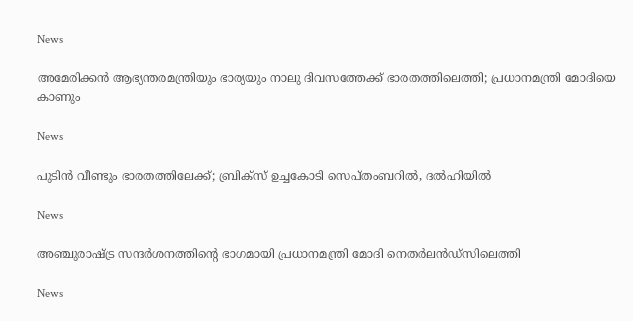News

അമേരിക്കൻ ആഭ്യന്തരമന്ത്രിയും ഭാര്യയും നാലു ദിവസത്തേക്ക് ഭാരതത്തിലെത്തി; പ്രധാനമന്ത്രി മോദിയെ കാണും

News

പുടിൻ വീണ്ടും ഭാരതത്തിലേക്ക്; ബ്രിക്‌സ് ഉച്ചകോടി സെപ്തംബറിൽ, ദൽഹിയിൽ

News

അഞ്ചുരാഷ്‌ട്ര സന്ദർശനത്തിന്റെ ഭാഗമായി പ്രധാനമന്ത്രി മോദി നെതർലൻഡ്‌സിലെത്തി

News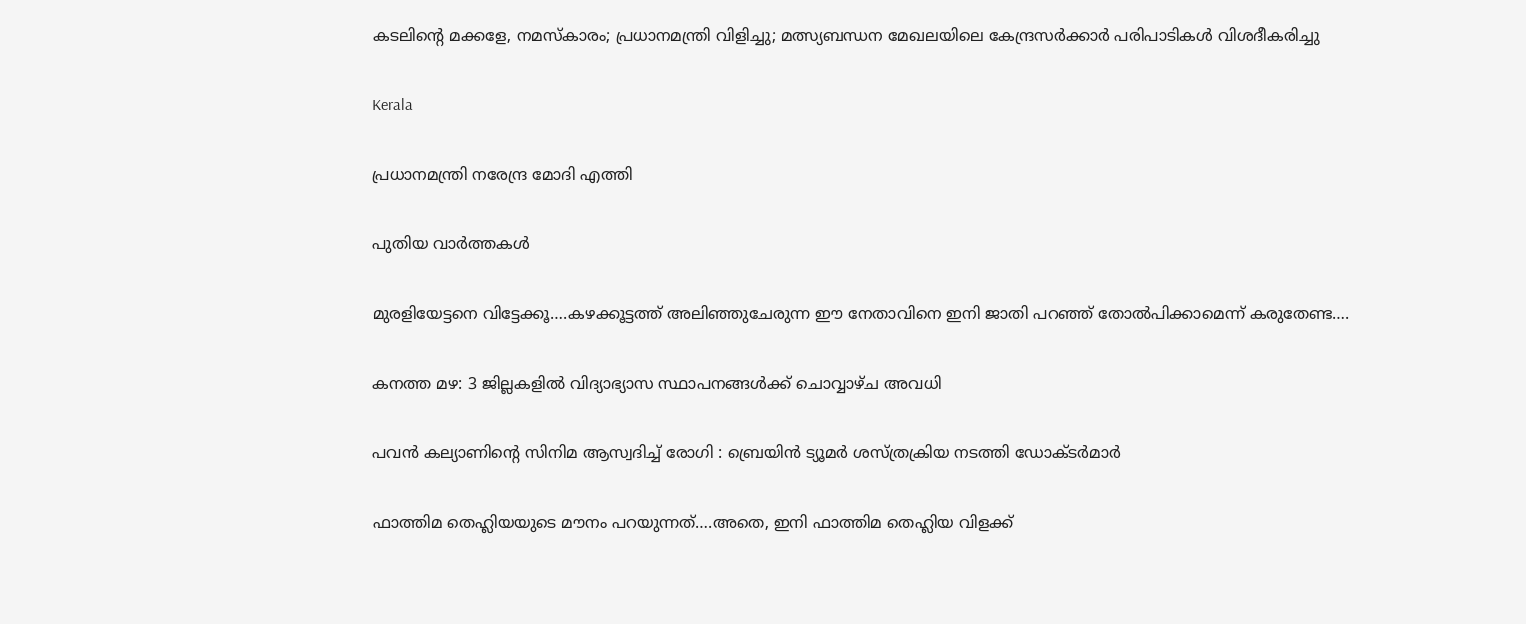കടലിന്റെ മക്കളേ, നമസ്‌കാരം; പ്രധാനമന്ത്രി വിളിച്ചു; മത്സ്യബന്ധന മേഖലയിലെ കേന്ദ്രസർക്കാർ പരിപാടികൾ വിശദീകരിച്ചു

Kerala

പ്രധാനമന്ത്രി നരേന്ദ്ര മോദി എത്തി

പുതിയ വാര്‍ത്തകള്‍

മുരളിയേട്ടനെ വിട്ടേക്കൂ….കഴക്കൂട്ടത്ത് അലിഞ്ഞുചേരുന്ന ഈ നേതാവിനെ ഇനി ജാതി പറഞ്ഞ് തോല്‍പിക്കാമെന്ന് കരുതേണ്ട….

കനത്ത മഴ: 3 ജില്ലകളില്‍ വിദ്യാഭ്യാസ സ്ഥാപനങ്ങള്‍ക്ക് ചൊവ്വാഴ്ച അവധി

പവൻ കല്യാണിന്റെ സിനിമ ആസ്വദിച്ച് രോഗി : ബ്രെയിൻ ട്യൂമർ ശസ്ത്രക്രിയ നടത്തി ഡോക്ടർമാർ

ഫാത്തിമ തെഹ്ലിയയുടെ മൗനം പറയുന്നത്….അതെ, ഇനി ഫാത്തിമ തെഹ്ലിയ വിളക്ക്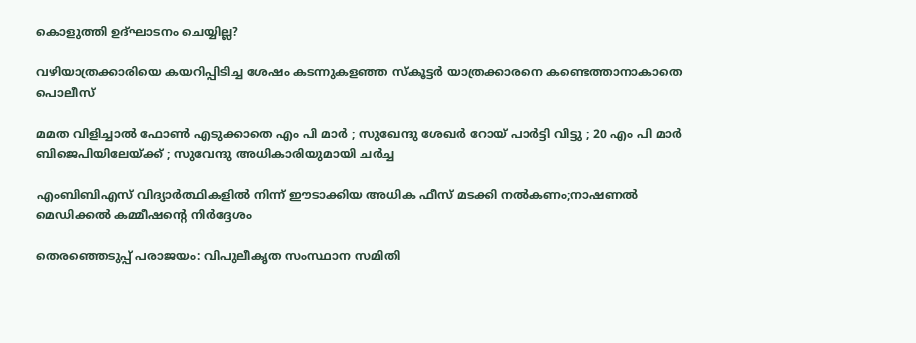കൊളുത്തി ഉദ്ഘാടനം ചെയ്യില്ല?

വഴിയാത്രക്കാരിയെ കയറിപ്പിടിച്ച ശേഷം കടന്നുകളഞ്ഞ സ്‌കൂട്ടര്‍ യാത്രക്കാരനെ കണ്ടെത്താനാകാതെ പൊലീസ്

മമത വിളിച്ചാൽ ഫോൺ എടുക്കാതെ എം പി മാർ ; സുഖേന്ദു ശേഖർ റോയ് പാർട്ടി വിട്ടു ; 20 എം പി മാർ ബിജെപിയിലേയ്‌ക്ക് ; സുവേന്ദു അധികാരിയുമായി ചർച്ച

എംബിബിഎസ് വിദ്യാര്‍ത്ഥികളില്‍ നിന്ന് ഈടാക്കിയ അധിക ഫീസ് മടക്കി നല്‍കണം;നാഷണല്‍ മെഡിക്കല്‍ കമ്മീഷന്റെ നിര്‍ദ്ദേശം

തെരഞ്ഞെടുപ്പ് പരാജയം: വിപുലീകൃത സംസ്ഥാന സമിതി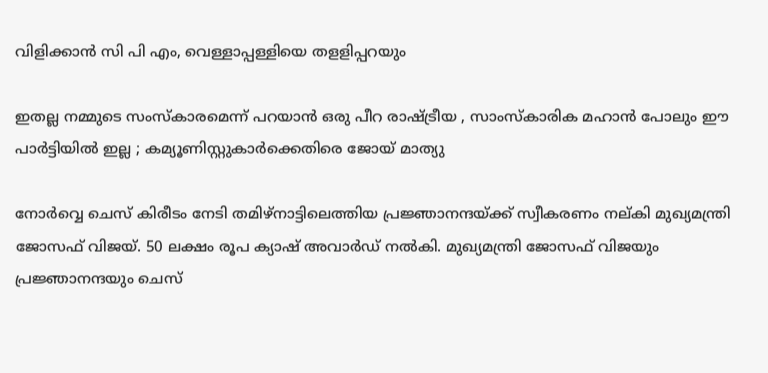വിളിക്കാന്‍ സി പി എം, വെള്ളാപ്പള്ളിയെ തളളിപ്പറയും

ഇതല്ല നമ്മുടെ സംസ്കാരമെന്ന് പറയാൻ ഒരു പീറ രാഷ്‌ട്രീയ , സാംസ്കാരിക മഹാൻ പോലും ഈ പാർട്ടിയിൽ ഇല്ല ; കമ്യൂണിസ്റ്റുകാർക്കെതിരെ ജോയ് മാത്യു

നോര്‍വ്വെ ചെസ് കിരീടം നേടി തമിഴ്നാട്ടിലെത്തിയ പ്രജ്ഞാനന്ദയ്ക്ക് സ്വീകരണം നല‍്കി മുഖ്യമന്ത്രി ജോസഫ് വിജയ്. 50 ലക്ഷം രൂപ ക്യാഷ് അവാര്‍ഡ് നല്‍കി. മുഖ്യമന്ത്രി ജോസഫ് വിജയും പ്രജ്ഞാനന്ദയും ചെസ്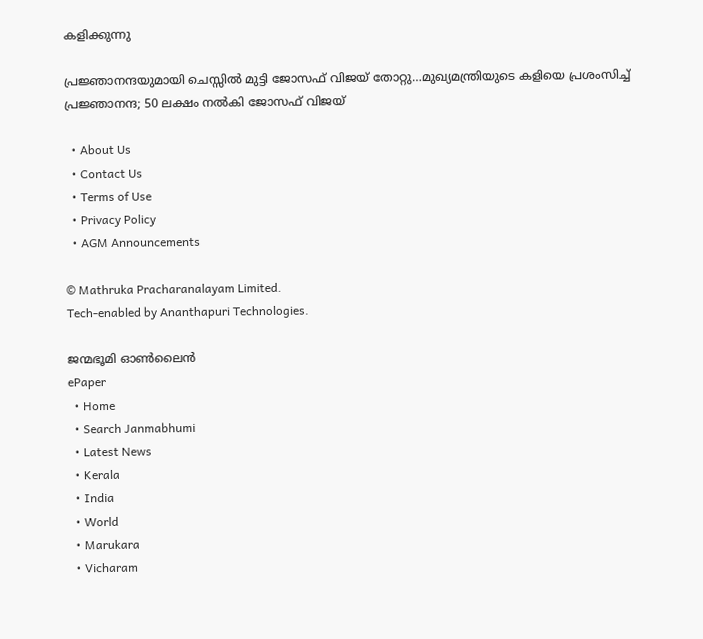കളിക്കുന്നു

പ്രജ്ഞാനന്ദയുമായി ചെസ്സില്‍ മുട്ടി ജോസഫ് വിജയ് തോറ്റു…മുഖ്യമന്ത്രിയുടെ കളിയെ പ്രശംസിച്ച് പ്രജ്ഞാനന്ദ; 50 ലക്ഷം നല്‍കി ജോസഫ് വിജയ്

  • About Us
  • Contact Us
  • Terms of Use
  • Privacy Policy
  • AGM Announcements

© Mathruka Pracharanalayam Limited.
Tech-enabled by Ananthapuri Technologies.

ജന്മഭൂമി ഓണ്‍ലൈന്‍
ePaper
  • Home
  • Search Janmabhumi
  • Latest News
  • Kerala
  • India
  • World
  • Marukara
  • Vicharam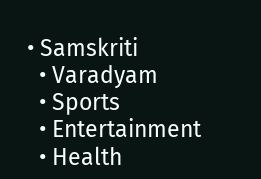• Samskriti
  • Varadyam
  • Sports
  • Entertainment
  • Health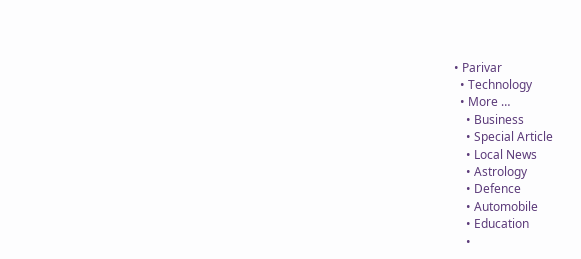• Parivar
  • Technology
  • More …
    • Business
    • Special Article
    • Local News
    • Astrology
    • Defence
    • Automobile
    • Education
    •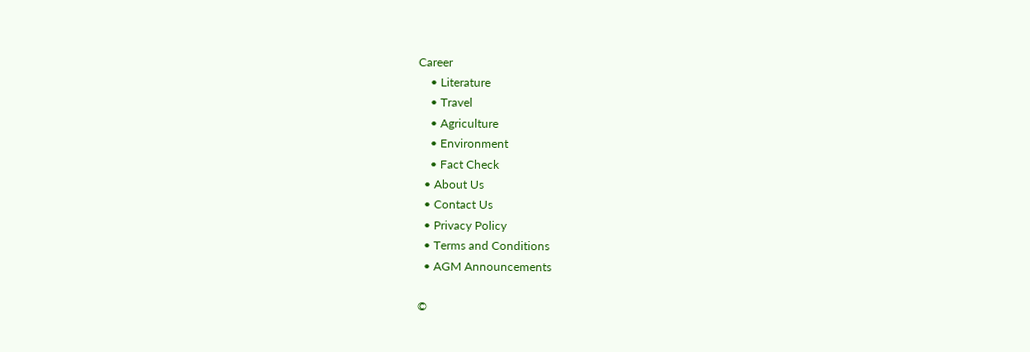Career
    • Literature
    • Travel
    • Agriculture
    • Environment
    • Fact Check
  • About Us
  • Contact Us
  • Privacy Policy
  • Terms and Conditions
  • AGM Announcements

©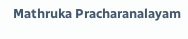Mathruka Pracharanalayam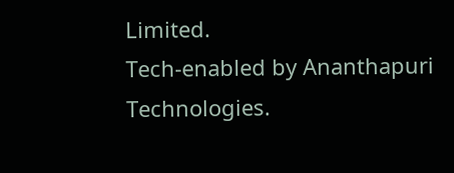Limited.
Tech-enabled by Ananthapuri Technologies.